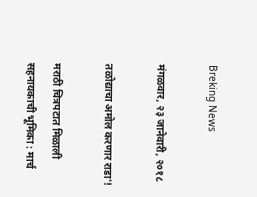Breking News

मंगळवार, २३ जानेवारी, २०१८

तळोद्याचा अमोल करणार राडा'!

मराठी चित्रपटात मिळाली सहनायकाची भूमिका : मार्च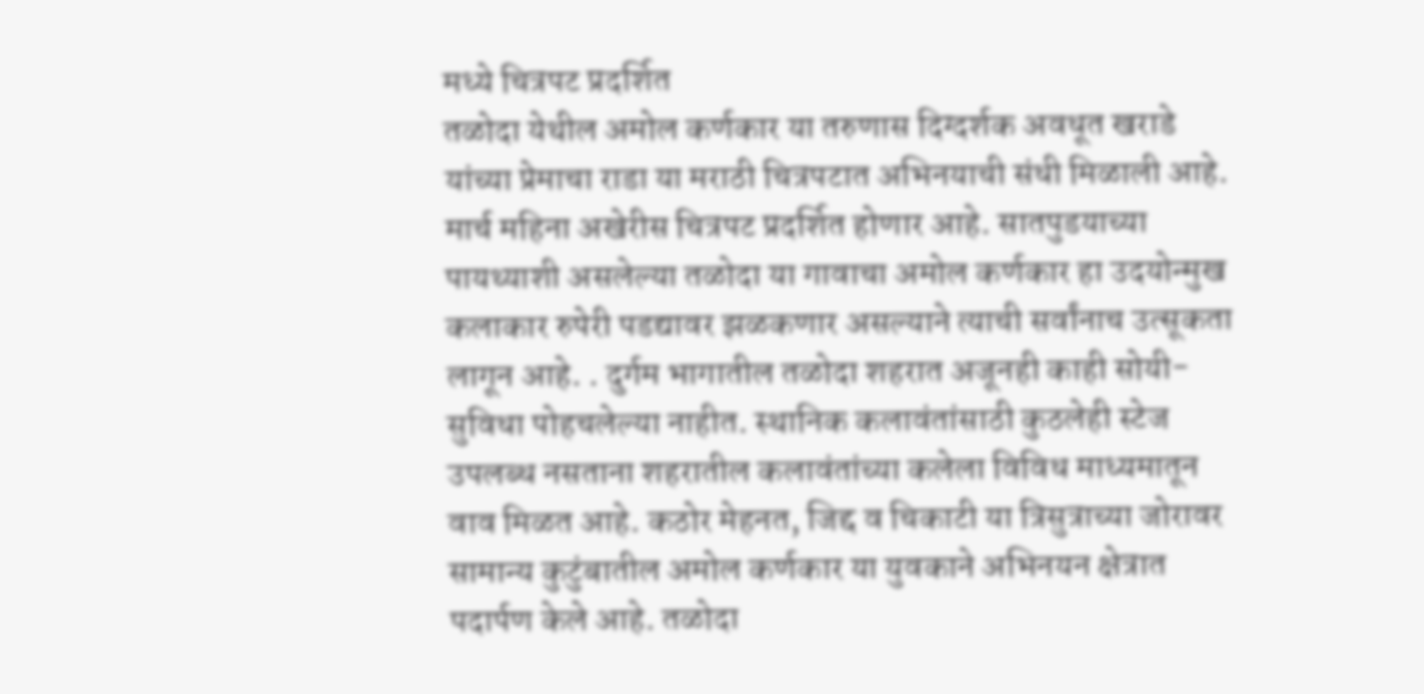मध्ये चित्रपट प्रदर्शित
तळोदा येथील अमोल कर्णकार या तरुणास दिग्दर्शक अवधूत खराडे यांच्या प्रेमाचा राडा या मराठी चित्रपटात अभिनयाची संधी मिळाली आहे. मार्च महिना अखेरीस चित्रपट प्रदर्शित होणार आहे. सातपुडयाच्या पायथ्याशी असलेल्या तळोदा या गावाचा अमोल कर्णकार हा उदयोन्मुख कलाकार रुपेरी पडद्यावर झळकणार असल्याने त्याची सर्वांनाच उत्सूकता लागून आहे. . दुर्गम भागातील तळोदा शहरात अजूनही काही सोयी-सुविधा पोहचलेल्या नाहीत. स्थानिक कलावंतांसाठी कुठलेही स्टेज उपलब्ध नसताना शहरातील कलावंतांच्या कलेला विविध माध्यमातून वाव मिळत आहे. कठोर मेहनत, जिद्द व चिकाटी या त्रिसुत्राच्या जोरावर सामान्य कुटुंबातील अमोल कर्णकार या युवकाने अभिनयन क्षेत्रात पदार्पण केले आहे. तळोदा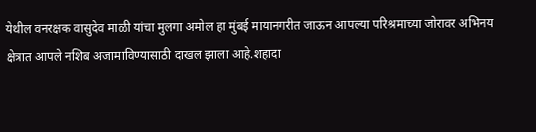येथील वनरक्षक वासुदेव माळी यांचा मुलगा अमोल हा मुंबई मायानगरीत जाऊन आपल्या परिश्रमाच्या जोरावर अभिनय क्षेत्रात आपले नशिब अजामाविण्यासाठी दाखल झाला आहे.शहादा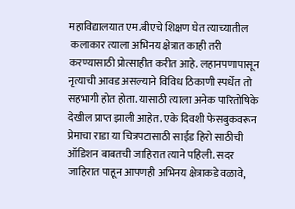महाविद्यालयात एम.बीएचे शिक्षण घेत त्याच्यातील
 कलाकार त्याला अभिनय क्षेत्रात काही तरी करण्यासाठी प्रोत्साहीत करीत आहे. लहानपणापासून नृत्याची आवड असल्याने विविध ठिकाणी स्पर्धेत तो सहभागी होत होता. यासाठी त्याला अनेक पारितोषिके देखील प्राप्त झाली आहेत. एके दिवशी फेसबुकवरून प्रेमाचा राडा या चित्रपटासाठी साईड हिरो साठीची ऑडिशन बाबतची जाहिरात त्याने पहिली. सदर जाहिरात पाहून आपणही अभिनय क्षेत्राकडे वळावे,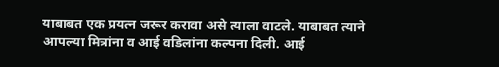याबाबत एक प्रयत्न जरूर करावा असे त्याला वाटले. याबाबत त्याने आपल्या मित्रांना व आई वडिलांना कल्पना दिली. आई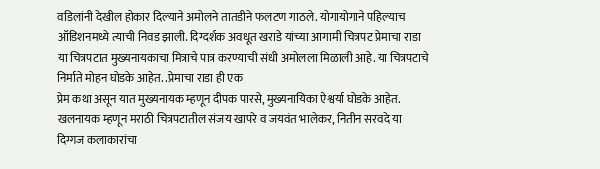वडिलांनी देखील होकार दिल्याने अमोलने तातडीने फलटण गाठले. योगायोगाने पहिल्याच ऑडिशनमध्ये त्याची निवड झाली. दिग्दर्शक अवधूत खराडे यांच्या आगामी चित्रपट प्रेमाचा राडा या चित्रपटात मुख्यनायकाचा मित्राचे पात्र करण्याची संधी अमोलला मिळाली आहे. या चित्रपटाचे निर्माते मोहन घोडके आहेत. .प्रेमाचा राडा ही एक
प्रेम कथा असून यात मुख्यनायक म्हणून दीपक पारसे, मुख्यनायिका ऐश्वर्या घोडके आहेत. खलनायक म्हणून मराठी चित्रपटातील संजय खापरे व जयवंत भालेकर, नितीन सरवदे या दिग्गज कलाकारांचा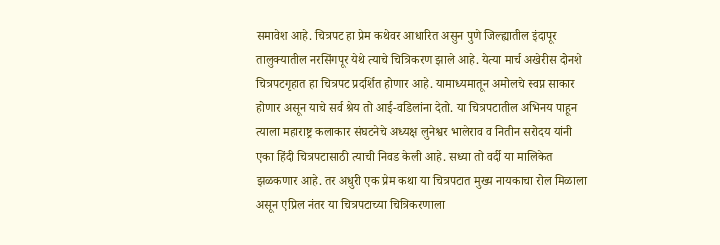समावेश आहे. चित्रपट हा प्रेम कथेवर आधारित असुन पुणे जिल्ह्यातील इंदापूर तालुक्यातील नरसिंगपूर येथे त्याचे चित्रिकरण झाले आहे. येत्या मार्च अखेरीस दोनशे चित्रपटगृहात हा चित्रपट प्रदर्शित होणार आहे. यामाध्यमातून अमोलचे स्वप्न साकार होणार असून याचे सर्व श्रेय तो आई-वडिलांना देतो. या चित्रपटातील अभिनय पाहून त्याला महाराष्ट्र कलाकार संघटनेचे अध्यक्ष लुनेश्वर भालेराव व नितीन सरोदय यांनी एका हिंदी चित्रपटासाठी त्याची निवड केली आहे. सध्या तो वर्दी या मालिकेत झळकणार आहे. तर अधुरी एक प्रेम कथा या चित्रपटात मुख्य नायकाचा रोल मिळाला असून एप्रिल नंतर या चित्रपटाच्या चित्रिकरणाला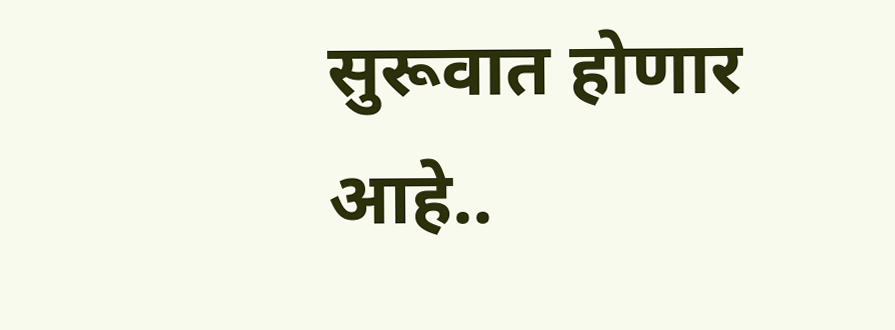सुरूवात होणार आहे..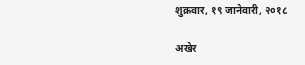शुक्रवार, १९ जानेवारी, २०१८

अखेर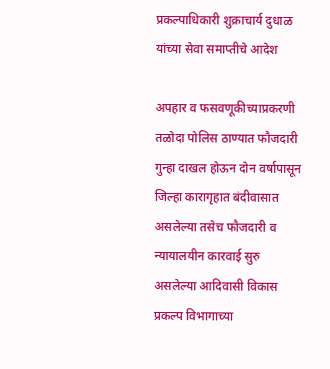प्रकल्पाधिकारी शुक्राचार्य दुधाळ यांच्या सेवा समाप्तीचे आदेश

अपहार व फसवणूकीच्याप्रकरणी तळोदा पोलिस ठाण्यात फौजदारी गुन्हा दाखल होऊन दोन वर्षापासून जिल्हा कारागृहात बंदीवासात असलेल्या तसेच फौजदारी व न्यायालयीन कारवाई सुरु असलेल्या आदिवासी विकास प्रकल्प विभागाच्या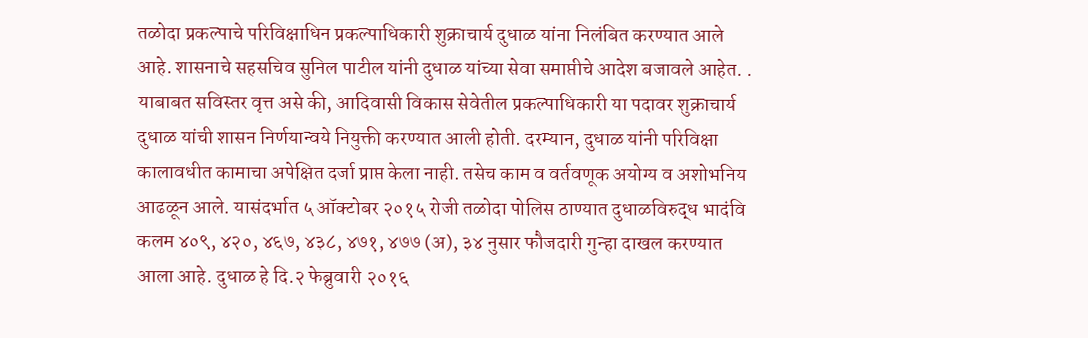तळोदा प्रकल्पाचे परिविक्षाधिन प्रकल्पाधिकारी शुक्राचार्य दुधाळ यांना निलंबित करण्यात आले आहे. शासनाचे सहसचिव सुनिल पाटील यांनी दुधाळ यांच्या सेवा समाप्तीचे आदेश बजावले आहेत. . याबाबत सविस्तर वृत्त असे की, आदिवासी विकास सेवेतील प्रकल्पाधिकारी या पदावर शुक्राचार्य दुधाळ यांची शासन निर्णयान्वये नियुक्ती करण्यात आली होती. दरम्यान, दुधाळ यांनी परिविक्षा कालावधीत कामाचा अपेक्षित दर्जा प्राप्त केला नाही. तसेच काम व वर्तवणूक अयोग्य व अशोभनिय आढळून आले. यासंदर्भात ५ ऑक्टोबर २०१५ रोजी तळोदा पोलिस ठाण्यात दुधाळविरुद्ध भादंवि कलम ४०९, ४२०, ४६७, ४३८, ४७१, ४७७ (अ), ३४ नुसार फौजदारी गुन्हा दाखल करण्यात आला आहे. दुधाळ हे दि.२ फेब्रुवारी २०१६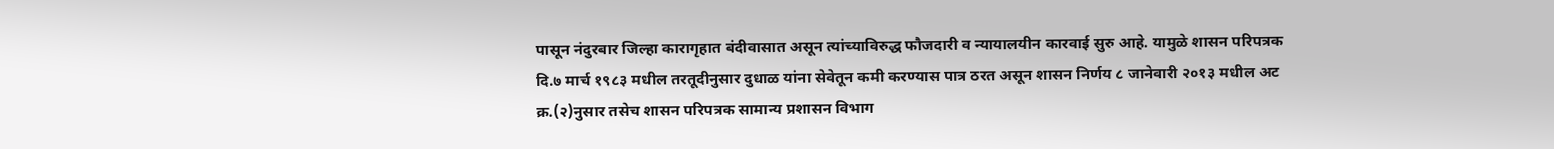पासून नंदुरबार जिल्हा कारागृहात बंदीवासात असून त्यांच्याविरुद्ध फौजदारी व न्यायालयीन कारवाई सुरु आहे. यामुळे शासन परिपत्रक दि.७ मार्च १९८३ मधील तरतूदीनुसार दुधाळ यांना सेवेतून कमी करण्यास पात्र ठरत असून शासन निर्णय ८ जानेवारी २०१३ मधील अट क्र.(२)नुसार तसेच शासन परिपत्रक सामान्य प्रशासन विभाग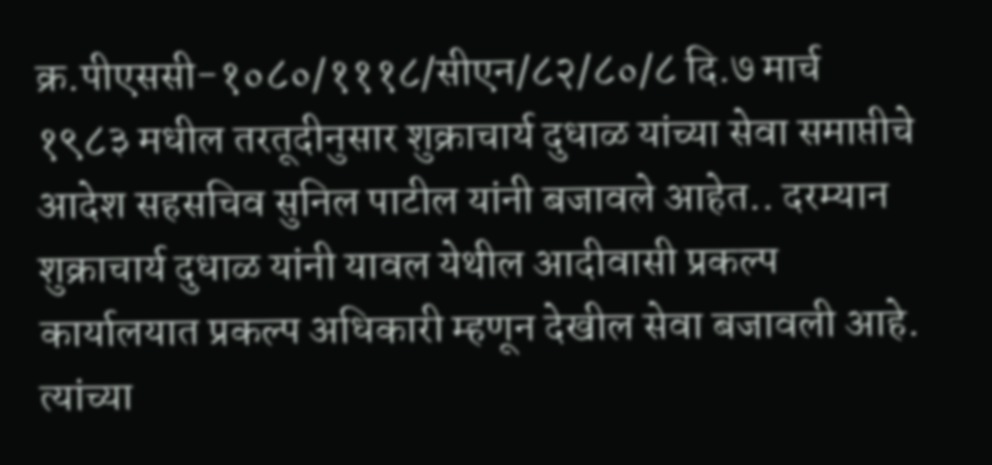क्र.पीएससी-१०८०/१११८/सीएन/८२/८०/८ दि.७ मार्च १९८३ मधील तरतूदीनुसार शुक्राचार्य दुधाळ यांच्या सेवा समाप्तीचे आदेश सहसचिव सुनिल पाटील यांनी बजावले आहेत.. दरम्यान शुक्राचार्य दुधाळ यांनी यावल येथील आदीवासी प्रकल्प कार्यालयात प्रकल्प अधिकारी म्हणून देखील सेवा बजावली आहे. त्यांच्या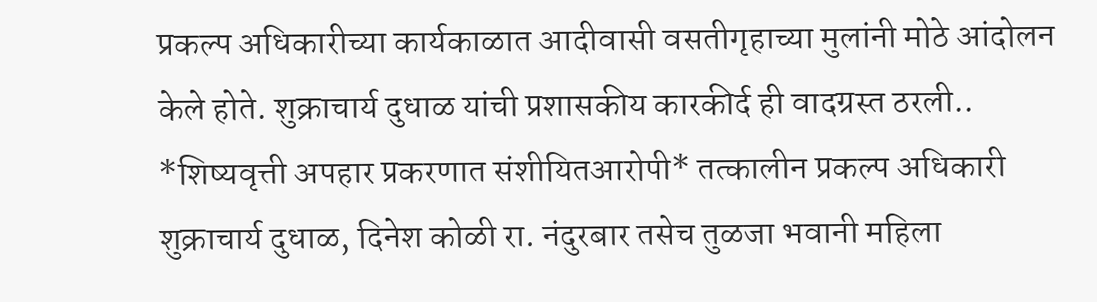प्रकल्प अधिकारीच्या कार्यकाळात आदीवासी वसतीगृहाच्या मुलांनी मोठे आंदोलन केले होते. शुक्राचार्य दुधाळ यांची प्रशासकीय कारकीर्द ही वादग्रस्त ठरली.. *शिष्यवृत्ती अपहार प्रकरणात संशीयितआरोपी* तत्कालीन प्रकल्प अधिकारी शुक्राचार्य दुधाळ, दिनेश कोळी रा. नंदुरबार तसेच तुळजा भवानी महिला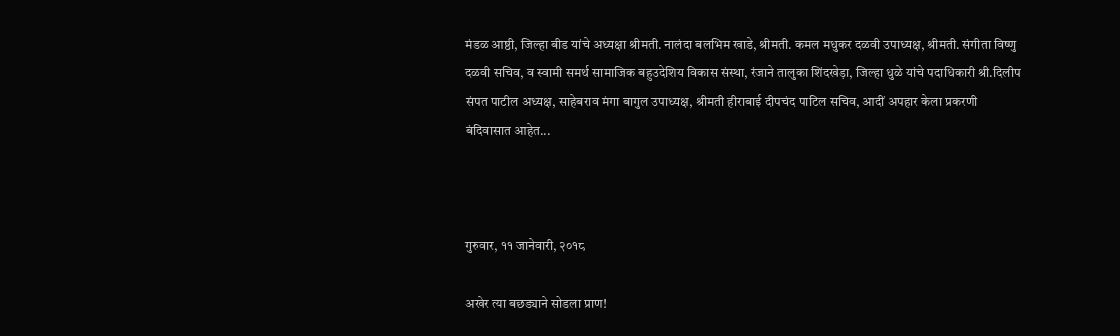मंडळ आष्ठी, जिल्हा बीड यांचे अध्यक्षा श्रीमती. नालंदा बलभिम खाडे, श्रीमती. कमल मधुकर दळवी उपाध्यक्ष, श्रीमती. संगीता विष्णु दळवी सचिव, व स्वामी समर्थ सामाजिक बहुउदेशिय विकास संस्था, रंजाने तालुका शिंदखेड़ा, जिल्हा धुळे यांचे पदाधिकारी श्री.दिलीप संपत पाटील अध्यक्ष, साहेबराव मंगा बागुल उपाध्यक्ष, श्रीमती हीराबाई दीपचंद पाटिल सचिव, आदीं अपहार केला प्रकरणी बंदिवासात आहेत...



गुरुवार, ११ जानेवारी, २०१८

अखेर त्या बछड्याने सोडला प्राण!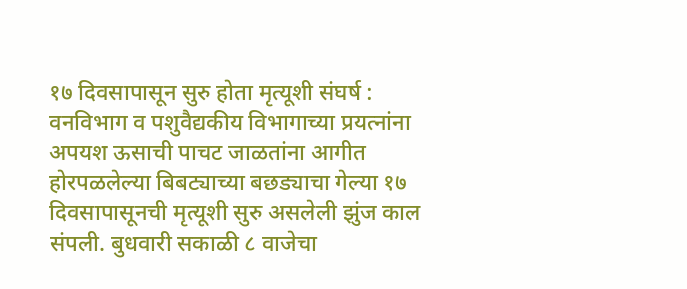१७ दिवसापासून सुरु होता मृत्यूशी संघर्ष : वनविभाग व पशुवैद्यकीय विभागाच्या प्रयत्नांना अपयश ऊसाची पाचट जाळतांना आगीत होरपळलेल्या बिबट्याच्या बछड्याचा गेल्या १७ दिवसापासूनची मृत्यूशी सुरु असलेली झुंज काल संपली. बुधवारी सकाळी ८ वाजेचा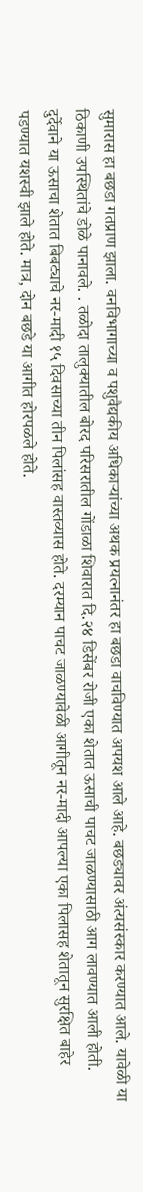सुमारास हा बछडा गतप्राण झाला. वनविभागाच्या व पशुवैद्यकीय अधिकाऱ्यांच्या अथक प्रयत्नानंतर हा बछडा वाचविण्यात अपयश आले आहे. बछड्यावर अंत्यसंस्कार करण्यात आले. यावेळी या ठिकाणी उपस्थितांचे डोळे पानावले. . तळोदा तालुक्यातील बोरद परिसरातील गोंडाळा शिवारात दि.२४ डिसेंबर रोजी एका शेतात ऊसाची पाचट जाळण्यासाठी आग लावण्यात आली होती. दुर्देवाने या ऊसाचा शेतात बिबट्याचे नर-मादी १५ दिवसाच्या तीन पिलांसह वास्तव्यास होते. दरम्यान पाचट जाळण्यावेळी आगीतून नर-मादी आपल्या एका पिलासह शेतातून सुरक्षित बाहेर पडण्यात यशस्वी झाले होते. मात्र, दोन बछडे या आगीत होरपळले होते.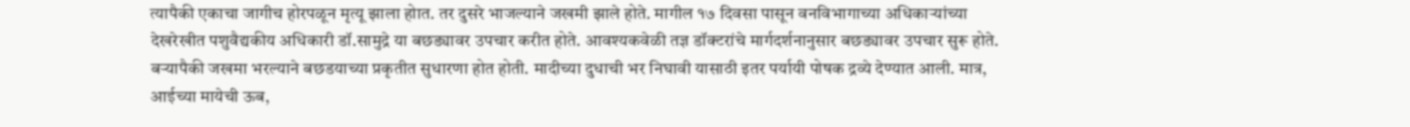त्यापैकी एकाचा जागीच होरपळून मृत्यू झाला होात. तर दुसरे भाजल्याने जखमी झाले होते. मागील १७ दिवसा पासून वनविभागाच्या अधिकाऱ्यांच्या देखरेखीत पशुवैद्यकीय अधिकारी डॉ.सामुद्रे या बछड्यावर उपचार करीत होते. आवश्यकवेळी तज्ञ डॉक्टरांचे मार्गदर्शनानुसार बछड्यावर उपचार सुरू होते. बऱ्यापैकी जखमा भरल्याने बछडयाच्या प्रकृतीत सुधारणा होत होती. मादीच्या दुधाची भर निघावी यासाठी इतर पर्यायी पोषक द्रव्ये देण्यात आली. मात्र, आईच्या मायेची ऊब,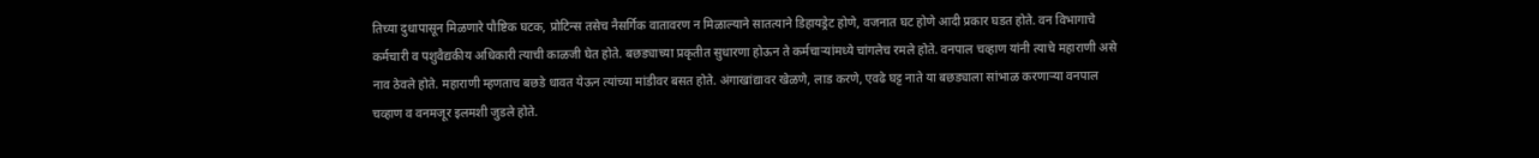तिच्या दुधापासून मिळणारे पौष्टिक घटक, प्रोटिन्स तसेच नैसर्गिक वातावरण न मिळाल्याने सातत्याने डिहायड्रेट होणे, वजनात घट होणे आदी प्रकार घडत होते. वन विभागाचे कर्मचारी व पशुवैद्यकीय अधिकारी त्याची काळजी घेत होते. बछड्याच्या प्रकृतीत सुधारणा होऊन ते कर्मचाऱ्यांमध्ये चांगलेच रमले होते. वनपाल चव्हाण यांनी त्याचे महाराणी असे नाव ठेवले होते. महाराणी म्हणताच बछडे धावत येऊन त्यांच्या मांडीवर बसत होते. अंगाखांद्यावर खेळणे, लाड करणे, एवढे घट्ट नाते या बछड्याला सांभाळ करणाऱ्या वनपाल चव्हाण व वनमजूर इलमशी जुडले होते.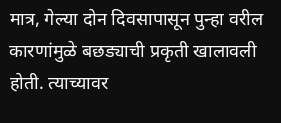मात्र, गेल्या दोन दिवसापासून पुन्हा वरील कारणांमुळे बछड्याची प्रकृती खालावली होती. त्याच्यावर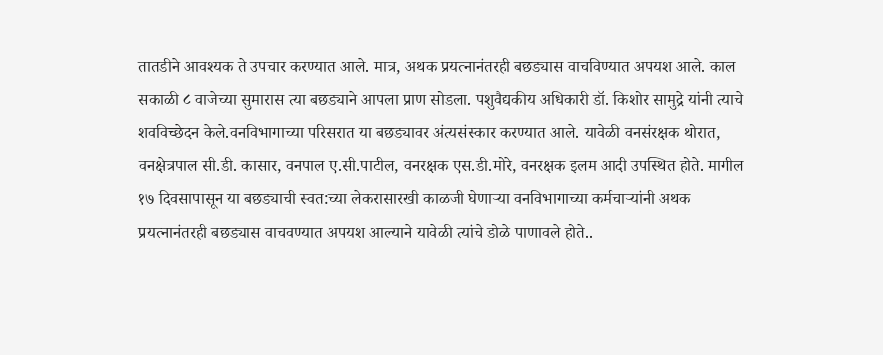तातडीने आवश्यक ते उपचार करण्यात आले. मात्र, अथक प्रयत्नानंतरही बछड्यास वाचविण्यात अपयश आले. काल सकाळी ८ वाजेच्या सुमारास त्या बछड्याने आपला प्राण सोडला. पशुवैद्यकीय अधिकारी डॉ. किशोर सामुद्रे यांनी त्याचे शवविच्छेदन केले.वनविभागाच्या परिसरात या बछड्यावर अंत्यसंस्कार करण्यात आले. यावेळी वनसंरक्षक थोरात, वनक्षेत्रपाल सी.डी. कासार, वनपाल ए.सी.पाटील, वनरक्षक एस.डी.मोरे, वनरक्षक इलम आदी उपस्थित होते. मागील १७ दिवसापासून या बछड्याची स्वत:च्या लेकरासारखी काळजी घेणाऱ्या वनविभागाच्या कर्मचाऱ्यांनी अथक प्रयत्नानंतरही बछड्यास वाचवण्यात अपयश आल्याने यावेळी त्यांचे डोळे पाणावले होते..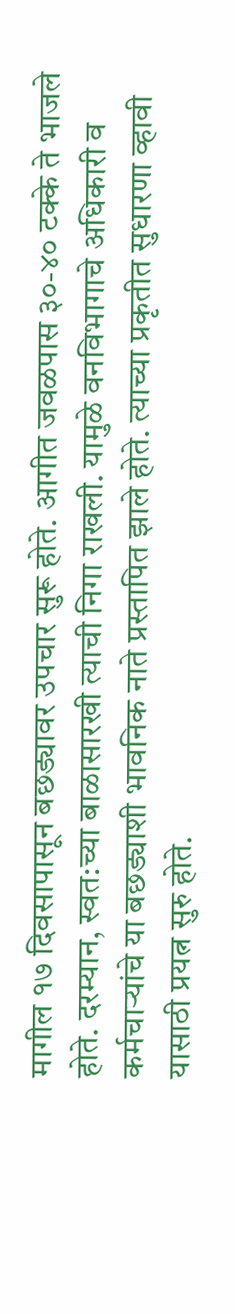मागील १७ दिवसापासून बछड्यावर उपचार सुरू होते. आगीत जवळपास ३०-४० टक्के ते भाजले होते. दरम्यान, स्वत:च्या बाळासारखी त्याची निगा राखली. यामुळे वनविभागाचे अधिकारी व कर्मचाऱ्यांचे या बछड्याशी भावनिक नाते प्रस्तापित झाले होते. त्याच्या प्रकृतीत सुधारणा व्हावी यासाठी प्रयत्न सुरु होते.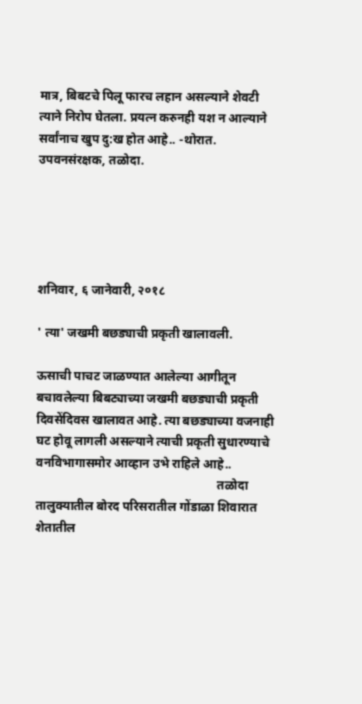मात्र, बिबटचे पिलू फारच लहान असल्याने शेवटी त्याने निरोप घेतला. प्रयत्न करुनही यश न आल्याने सर्वांनाच खुप दु:ख होत आहे.. -थोरात. उपवनसंरक्षक, तळोदा.





शनिवार, ६ जानेवारी, २०१८

' त्या' जखमी बछड्याची प्रकृती खालावली.

ऊसाची पाचट जाळण्यात आलेल्या आगीतून बचावलेल्या बिबट्याच्या जखमी बछड्याची प्रकृती दिवसेंदिवस खालावत आहे. त्या बछड्याच्या वजनाही घट होवू लागली असल्याने त्याची प्रकृती सुधारण्याचे वनविभागासमोर आव्हान उभे राहिले आहे..
                                                          तळोदा तालुक्यातील बोरद परिसरातील गोंडाळा शिवारात शेतातील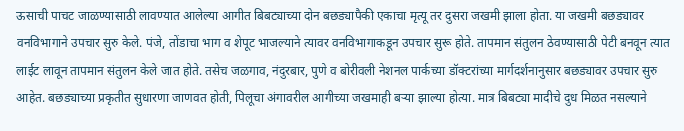ऊसाची पाचट जाळण्यासाठी लावण्यात आलेल्या आगीत बिबट्याच्या दोन बछड्यापैकी एकाचा मृत्यू तर दुसरा जखमी झाला होता. या जखमी बछड्यावर वनविभागाने उपचार सुरु केले. पंजे, तोंडाचा भाग व शेपूट भाजल्याने त्यावर वनविभागाकडून उपचार सुरू होते. तापमान संतुलन ठेवण्यासाठी पेटी बनवून त्यात लाईट लावून तापमान संतुलन केले जात होते. तसेच जळगाव, नंदुरबार, पुणे व बोरीवली नेशनल पार्कच्या डॉक्टरांच्या मार्गदर्शनानुसार बछड्यावर उपचार सुरु आहेत. बछड्याच्या प्रकृतीत सुधारणा जाणवत होती, पिलूचा अंगावरील आगीच्या जखमाही बऱ्या झाल्या होत्या. मात्र बिबट्या मादीचे दुध मिळत नसल्याने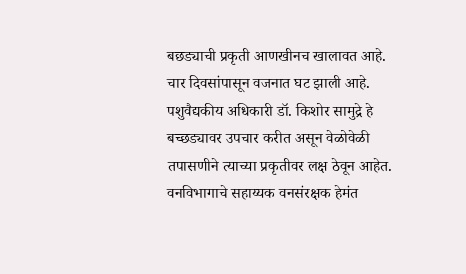बछड्याची प्रकृती आणखीनच खालावत आहे. चार दिवसांपासून वजनात घट झाली आहे. पशुवैद्यकीय अधिकारी डॉ. किशोर सामुद्रे हे बच्छड्यावर उपचार करीत असून वेळोवेळी तपासणीने त्याच्या प्रकृतीवर लक्ष ठेवून आहेत. वनविभागाचे सहाय्यक वनसंरक्षक हेमंत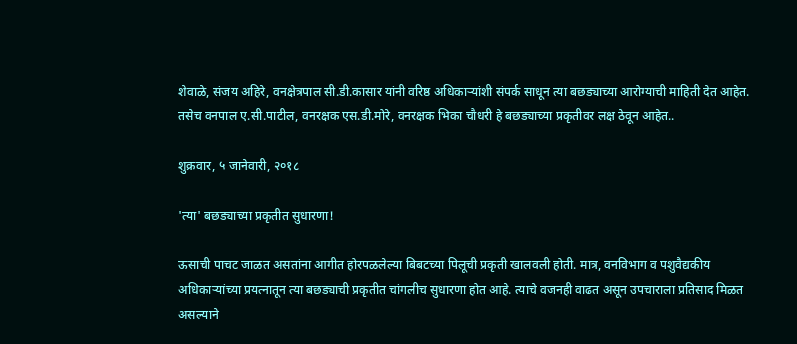शेवाळे, संजय अहिरे, वनक्षेत्रपाल सी.डी.कासार यांनी वरिष्ठ अधिकाऱ्यांशी संपर्क साधून त्या बछड्याच्या आरोग्याची माहिती देत आहेत. तसेच वनपाल ए.सी.पाटील, वनरक्षक एस.डी.मोरे, वनरक्षक भिका चौधरी हे बछड्याच्या प्रकृतीवर लक्ष ठेवून आहेत..

शुक्रवार, ५ जानेवारी, २०१८

'त्या' बछड्याच्या प्रकृतीत सुधारणा!

ऊसाची पाचट जाळत असतांना आगीत होरपळलेल्या बिबटच्या पिलूची प्रकृती खालवली होती. मात्र, वनविभाग व पशुवैद्यकीय अधिकाऱ्यांच्या प्रयत्नातून त्या बछड्याची प्रकृतीत चांगलीच सुधारणा होत आहे. त्याचे वजनही वाढत असून उपचाराला प्रतिसाद मिळत असल्याने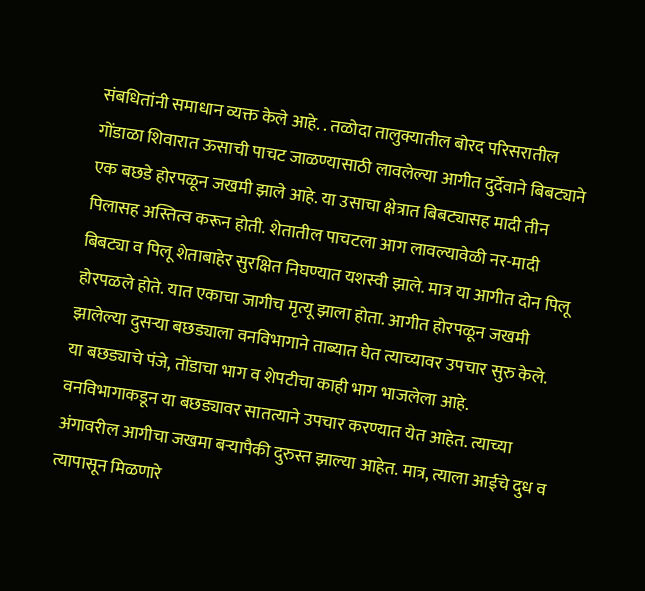संबधितांनी समाधान व्यक्त केले आहे. . तळोदा तालुक्यातील बोरद परिसरातील गोंडाळा शिवारात ऊसाची पाचट जाळण्यासाठी लावलेल्या आगीत दुर्देवाने बिबट्याने एक बछडे होरपळून जखमी झाले आहे. या उसाचा क्षेत्रात बिबट्यासह मादी तीन पिलासह अस्तित्व करून होती. शेतातील पाचटला आग लावल्यावेळी नर-मादी बिबट्या व पिलू शेताबाहेर सुरक्षित निघण्यात यशस्वी झाले. मात्र या आगीत दोन पिलू होरपळले होते. यात एकाचा जागीच मृत्यू झाला होता. आगीत होरपळून जखमी झालेल्या दुसऱ्या बछड्याला वनविभागाने ताब्यात घेत त्याच्यावर उपचार सुरु केले. या बछड्याचे पंजे, तोंडाचा भाग व शेपटीचा काही भाग भाजलेला आहे. वनविभागाकडून या बछड्यावर सातत्याने उपचार करण्यात येत आहेत. त्याच्या अंगावरील आगीचा जखमा बऱ्यापैकी दुरुस्त झाल्या आहेत. मात्र, त्याला आईचे दुध व त्यापासून मिळणारे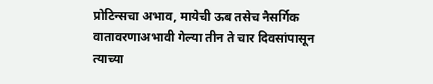प्रोटिन्सचा अभाव, मायेची ऊब तसेच नैसर्गिक वातावरणाअभावी गेल्या तीन ते चार दिवसांपासून त्याच्या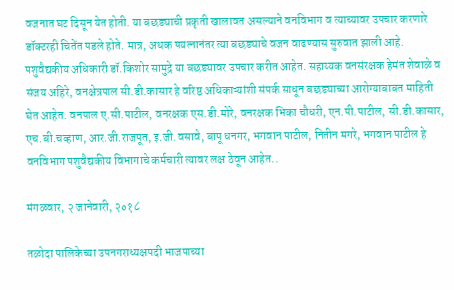वजनात घट दिसून येत होती. या बछड्याची प्रकृती खालावत असल्याने वनविभाग व त्याच्यावर उपचार करणारे डॉक्टरही चितेंत पडले होते. मात्र, अथक पयत्नानंतर त्या बछड्याचे वजन वाढण्यास सुरुवात झाली आहे. पशुवैद्यकीय अधिकारी डॉ.किशोर सामुद्रे या बछड्यावर उपचार करीत आहेत. सहाय्यक वनसंरक्षक हेमंत शेवाळे व संजय अहिरे, वनक्षेत्रपाल सी.डी.कासार हे वरिष्ठ अधिकाऱ्यांशी संपर्क साधून बछड्याच्या आरोग्याबाबत माहिती घेत आहेत. वनपाल ए.सी.पाटील, वनरक्षक एस.डी.मोरे, वनरक्षक भिका चौधरी, एन.पी.पाटील, सी.डी.कासार, एच.बी.चव्हाण, आर.जी.राजपूत, इ.जी.वसावे, बापू धनगर, भगवान पाटील, नितीन मगरे, भगवान पाटील हे वनविभाग पशुवैद्यकीय विभागाचे कर्मचारी त्यावर लक्ष ठेवून आहेत..

मंगळवार, २ जानेवारी, २०१८

तळोदा पालिकेच्या उपनगराध्यक्षपदी भाजपाच्या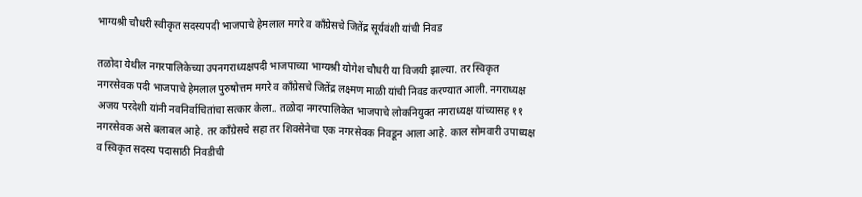भाग्यश्री चौधरी स्वीकृत सदस्यपदी भाजपाचे हेमलाल मगरे व काँग्रेसचे जितेंद्र सूर्यवंशी यांची निवड

तळोदा येथील नगरपालिकेच्या उपनगराध्यक्षपदी भाजपाच्या भाग्यश्री योगेश चौधरी या विजयी झाल्या. तर स्विकृत नगरसेवक पदी भाजपाचे हेमलाल पुरुषोत्तम मगरे व काँग्रेसचे जितेंद्र लक्ष्मण माळी यांची निवड करण्यात आली. नगराध्यक्ष अजय परदेशी यांनी नवनिर्वाचितांचा सत्कार केला.. तळोदा नगरपालिकेत भाजपाचे लोकनियुक्त नगराध्यक्ष यांच्यासह ११ नगरसेवक असे बलाबल आहे. तर काँग्रेसचे सहा तर शिवसेनेचा एक नगरसेवक निवडून आला आहे. काल सोमवारी उपाध्यक्ष व स्विकृत सदस्य पदासाठी निवडीची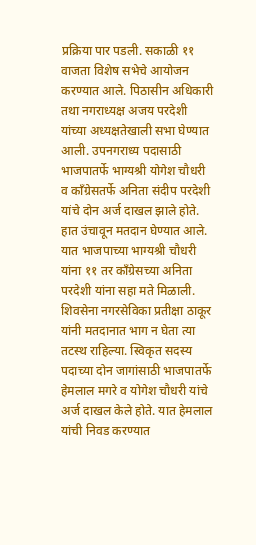प्रक्रिया पार पडली. सकाळी ११ वाजता विशेष सभेचे आयोजन करण्यात आले. पिठासीन अधिकारी तथा नगराध्यक्ष अजय परदेशी यांच्या अध्यक्षतेखाली सभा घेण्यात आली. उपनगराध्य पदासाठी भाजपातर्फे भाग्यश्री योगेश चौधरी व काँग्रेसतर्फे अनिता संदीप परदेशी यांचे दोन अर्ज दाखल झाले होते. हात उंचावून मतदान घेण्यात आले. यात भाजपाच्या भाग्यश्री चौधरी यांना ११ तर काँग्रेसच्या अनिता परदेशी यांना सहा मते मिळाली. शिवसेना नगरसेविका प्रतीक्षा ठाकूर यांनी मतदानात भाग न घेता त्या तटस्थ राहिल्या. स्विकृत सदस्य पदाच्या दोन जागांसाठी भाजपातर्फे हेमलाल मगरे व योगेश चौधरी यांचे अर्ज दाखल केले होते. यात हेमलाल यांची निवड करण्यात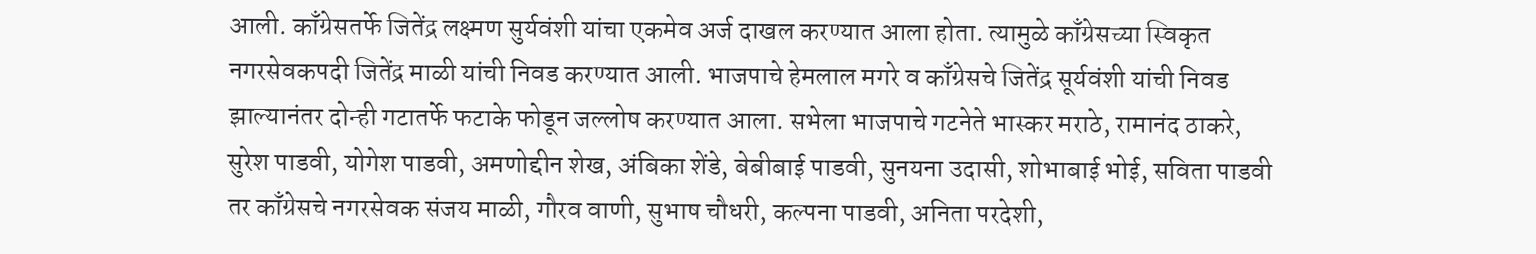आली. काँग्रेसतर्फे जितेंद्र लक्ष्मण सुर्यवंशी यांचा एकमेव अर्ज दाखल करण्यात आला होता. त्यामुळे काँग्रेसच्या स्विकृत नगरसेवकपदी जितेंद्र माळी यांची निवड करण्यात आली. भाजपाचे हेमलाल मगरे व काँग्रेसचे जितेंद्र सूर्यवंशी यांची निवड झाल्यानंतर दोन्ही गटातर्फे फटाके फोडून जल्लोष करण्यात आला. सभेला भाजपाचे गटनेते भास्कर मराठे, रामानंद ठाकरे, सुरेश पाडवी, योगेश पाडवी, अमणोद्दीन शेख, अंबिका शेंडे, बेबीबाई पाडवी, सुनयना उदासी, शोभाबाई भोई, सविता पाडवी तर काँग्रेसचे नगरसेवक संजय माळी, गौरव वाणी, सुभाष चौधरी, कल्पना पाडवी, अनिता परदेशी,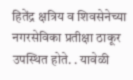हितेंद्र क्षत्रिय व शिवसेनेच्या नगरसेविका प्रतीक्षा ठाकूर उपस्थित होते. . यावेळी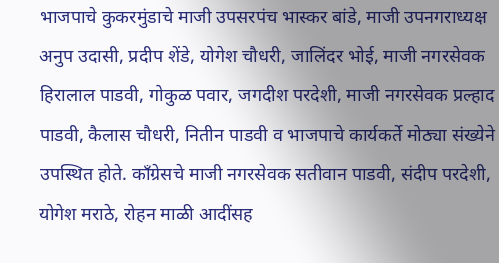भाजपाचे कुकरमुंडाचे माजी उपसरपंच भास्कर बांडे, माजी उपनगराध्यक्ष अनुप उदासी, प्रदीप शेंडे, योगेश चौधरी, जालिंदर भोई, माजी नगरसेवक हिरालाल पाडवी, गोकुळ पवार, जगदीश परदेशी, माजी नगरसेवक प्रल्हाद पाडवी, कैलास चौधरी, नितीन पाडवी व भाजपाचे कार्यकर्ते मोठ्या संख्येने उपस्थित होते. काँग्रेसचे माजी नगरसेवक सतीवान पाडवी, संदीप परदेशी, योगेश मराठे, रोहन माळी आदींसह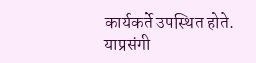कार्यकर्ते उपस्थित होते. याप्रसंगी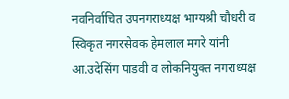नवनिर्वाचित उपनगराध्यक्ष भाग्यश्री चौधरी व स्विकृत नगरसेवक हेमलाल मगरे यांनी आ.उदेसिंग पाडवी व लोकनियुक्त नगराध्यक्ष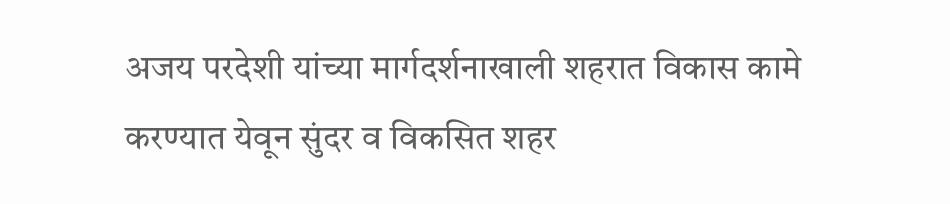अजय परदेशी यांच्या मार्गदर्शनाखाली शहरात विकास कामे करण्यात येवून सुंदर व विकसित शहर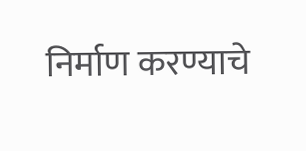निर्माण करण्याचे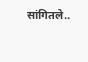सांगितले..